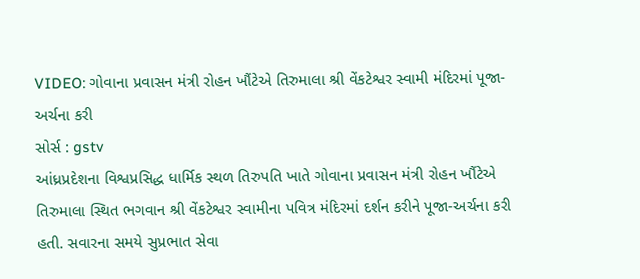VIDEO: ગોવાના પ્રવાસન મંત્રી રોહન ખૌંટેએ તિરુમાલા શ્રી વેંકટેશ્વર સ્વામી મંદિરમાં પૂજા-અર્ચના કરી
સોર્સ : gstv
આંધ્રપ્રદેશના વિશ્વપ્રસિદ્ધ ધાર્મિક સ્થળ તિરુપતિ ખાતે ગોવાના પ્રવાસન મંત્રી રોહન ખૌંટેએ તિરુમાલા સ્થિત ભગવાન શ્રી વેંકટેશ્વર સ્વામીના પવિત્ર મંદિરમાં દર્શન કરીને પૂજા-અર્ચના કરી હતી. સવારના સમયે સુપ્રભાત સેવા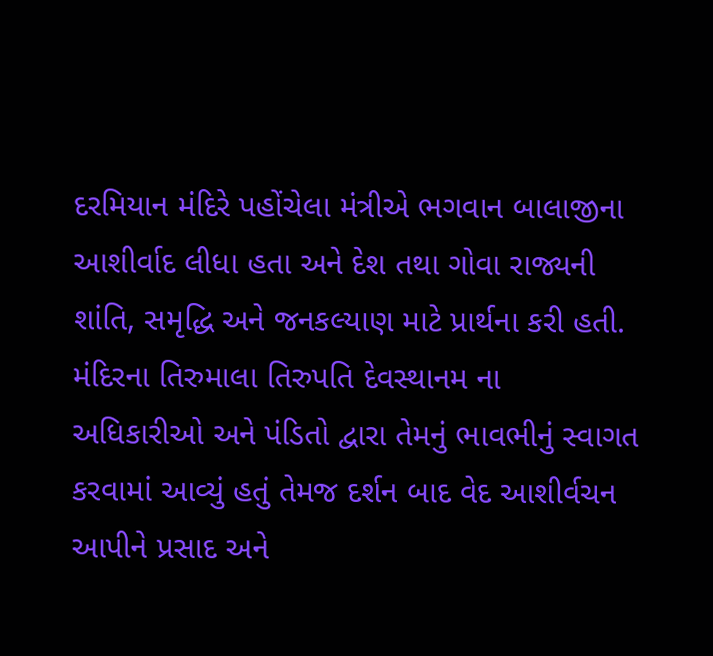દરમિયાન મંદિરે પહોંચેલા મંત્રીએ ભગવાન બાલાજીના આશીર્વાદ લીધા હતા અને દેશ તથા ગોવા રાજ્યની શાંતિ, સમૃદ્ધિ અને જનકલ્યાણ માટે પ્રાર્થના કરી હતી. મંદિરના તિરુમાલા તિરુપતિ દેવસ્થાનમ ના અધિકારીઓ અને પંડિતો દ્વારા તેમનું ભાવભીનું સ્વાગત કરવામાં આવ્યું હતું તેમજ દર્શન બાદ વેદ આશીર્વચન આપીને પ્રસાદ અને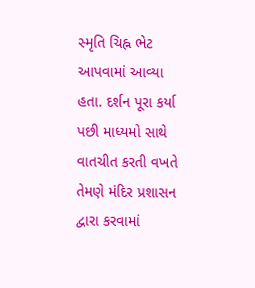સ્મૃતિ ચિહ્ન ભેટ આપવામાં આવ્યા હતા. દર્શન પૂરા કર્યા પછી માધ્યમો સાથે વાતચીત કરતી વખતે તેમણે મંદિર પ્રશાસન દ્વારા કરવામાં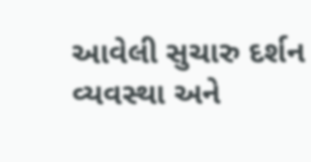આવેલી સુચારુ દર્શન વ્યવસ્થા અને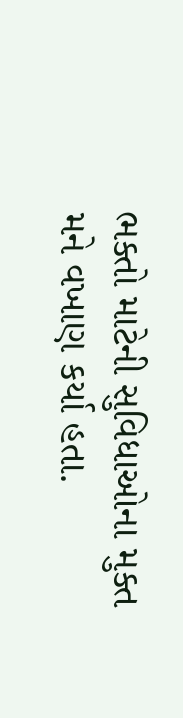ભક્તો માટેની સુવિધાઓના મુક્ત મને વખાણ કર્યા હતા.